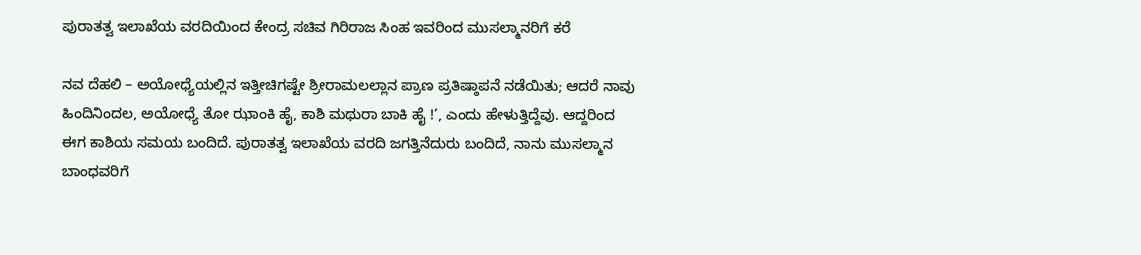ಪುರಾತತ್ವ ಇಲಾಖೆಯ ವರದಿಯಿಂದ ಕೇಂದ್ರ ಸಚಿವ ಗಿರಿರಾಜ ಸಿಂಹ ಇವರಿಂದ ಮುಸಲ್ಮಾನರಿಗೆ ಕರೆ

ನವ ದೆಹಲಿ – ಅಯೋಧ್ಯೆಯಲ್ಲಿನ ಇತ್ತೀಚಿಗಷ್ಟೇ ಶ್ರೀರಾಮಲಲ್ಲಾನ ಪ್ರಾಣ ಪ್ರತಿಷ್ಠಾಪನೆ ನಡೆಯಿತು; ಆದರೆ ನಾವು ಹಿಂದಿನಿಂದಲ, ಅಯೋಧ್ಯೆ ತೋ ಝಾಂಕಿ ಹೈ, ಕಾಶಿ ಮಥುರಾ ಬಾಕಿ ಹೈ !’, ಎಂದು ಹೇಳುತ್ತಿದ್ದೆವು. ಆದ್ದರಿಂದ ಈಗ ಕಾಶಿಯ ಸಮಯ ಬಂದಿದೆ. ಪುರಾತತ್ವ ಇಲಾಖೆಯ ವರದಿ ಜಗತ್ತಿನೆದುರು ಬಂದಿದೆ, ನಾನು ಮುಸಲ್ಮಾನ ಬಾಂಧವರಿಗೆ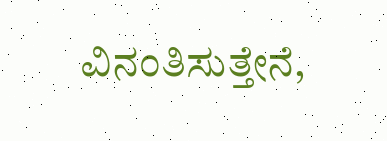ವಿನಂತಿಸುತ್ತೇನೆ,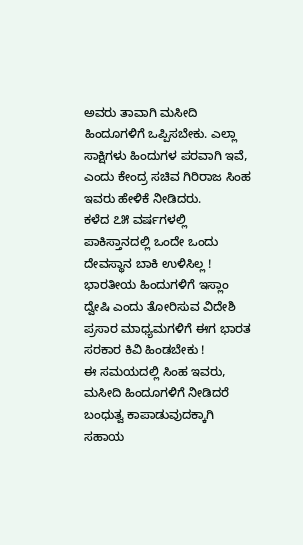ಅವರು ತಾವಾಗಿ ಮಸೀದಿ ಹಿಂದೂಗಳಿಗೆ ಒಪ್ಪಿಸಬೇಕು. ಎಲ್ಲಾ ಸಾಕ್ಷಿಗಳು ಹಿಂದುಗಳ ಪರವಾಗಿ ಇವೆ, ಎಂದು ಕೇಂದ್ರ ಸಚಿವ ಗಿರಿರಾಜ ಸಿಂಹ ಇವರು ಹೇಳಿಕೆ ನೀಡಿದರು.
ಕಳೆದ ೭೫ ವರ್ಷಗಳಲ್ಲಿ ಪಾಕಿಸ್ತಾನದಲ್ಲಿ ಒಂದೇ ಒಂದು ದೇವಸ್ಥಾನ ಬಾಕಿ ಉಳಿಸಿಲ್ಲ !
ಭಾರತೀಯ ಹಿಂದುಗಳಿಗೆ ಇಸ್ಲಾಂ ದ್ವೇಷಿ ಎಂದು ತೋರಿಸುವ ವಿದೇಶಿ ಪ್ರಸಾರ ಮಾಧ್ಯಮಗಳಿಗೆ ಈಗ ಭಾರತ ಸರಕಾರ ಕಿವಿ ಹಿಂಡಬೇಕು !
ಈ ಸಮಯದಲ್ಲಿ ಸಿಂಹ ಇವರು, ಮಸೀದಿ ಹಿಂದೂಗಳಿಗೆ ನೀಡಿದರೆ ಬಂಧುತ್ವ ಕಾಪಾಡುವುದಕ್ಕಾಗಿ ಸಹಾಯ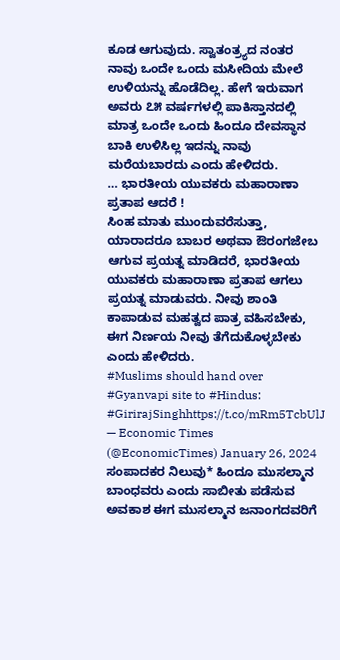ಕೂಡ ಆಗುವುದು. ಸ್ವಾತಂತ್ರ್ಯದ ನಂತರ ನಾವು ಒಂದೇ ಒಂದು ಮಸೀದಿಯ ಮೇಲೆ ಉಳಿಯನ್ನು ಹೊಡೆದಿಲ್ಲ. ಹೇಗೆ ಇರುವಾಗ ಅವರು ೭೫ ವರ್ಷಗಳಲ್ಲಿ ಪಾಕಿಸ್ತಾನದಲ್ಲಿ ಮಾತ್ರ ಒಂದೇ ಒಂದು ಹಿಂದೂ ದೇವಸ್ಥಾನ ಬಾಕಿ ಉಳಿಸಿಲ್ಲ ಇದನ್ನು ನಾವು ಮರೆಯಬಾರದು ಎಂದು ಹೇಳಿದರು.
… ಭಾರತೀಯ ಯುವಕರು ಮಹಾರಾಣಾ ಪ್ರತಾಪ ಆದರೆ !
ಸಿಂಹ ಮಾತು ಮುಂದುವರೆಸುತ್ತಾ, ಯಾರಾದರೂ ಬಾಬರ ಅಥವಾ ಔರಂಗಜೇಬ ಆಗುವ ಪ್ರಯತ್ನ ಮಾಡಿದರೆ, ಭಾರತೀಯ ಯುವಕರು ಮಹಾರಾಣಾ ಪ್ರತಾಪ ಆಗಲು ಪ್ರಯತ್ನ ಮಾಡುವರು. ನೀವು ಶಾಂತಿ ಕಾಪಾಡುವ ಮಹತ್ವದ ಪಾತ್ರ ವಹಿಸಬೇಕು, ಈಗ ನಿರ್ಣಯ ನೀವು ತೆಗೆದುಕೊಳ್ಳಬೇಕು ಎಂದು ಹೇಳಿದರು.
#Muslims should hand over #Gyanvapi site to #Hindus: #GirirajSinghhttps://t.co/mRm5TcbUlJ
— Economic Times (@EconomicTimes) January 26, 2024
ಸಂಪಾದಕರ ನಿಲುವು* ಹಿಂದೂ ಮುಸಲ್ಮಾನ ಬಾಂಧವರು ಎಂದು ಸಾಬೀತು ಪಡೆಸುವ ಅವಕಾಶ ಈಗ ಮುಸಲ್ಮಾನ ಜನಾಂಗದವರಿಗೆ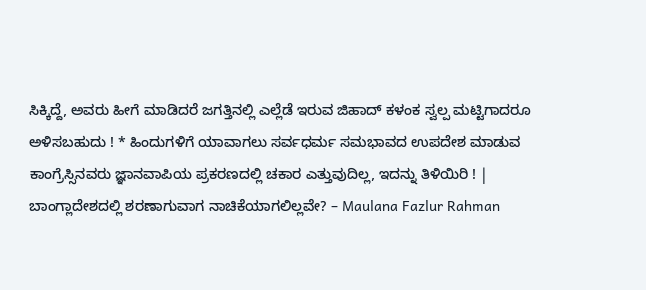ಸಿಕ್ಕಿದ್ದೆ, ಅವರು ಹೀಗೆ ಮಾಡಿದರೆ ಜಗತ್ತಿನಲ್ಲಿ ಎಲ್ಲೆಡೆ ಇರುವ ಜಿಹಾದ್ ಕಳಂಕ ಸ್ವಲ್ಪ ಮಟ್ಟಿಗಾದರೂ ಅಳಿಸಬಹುದು ! * ಹಿಂದುಗಳಿಗೆ ಯಾವಾಗಲು ಸರ್ವಧರ್ಮ ಸಮಭಾವದ ಉಪದೇಶ ಮಾಡುವ ಕಾಂಗ್ರೆಸ್ಸಿನವರು ಜ್ಞಾನವಾಪಿಯ ಪ್ರಕರಣದಲ್ಲಿ ಚಕಾರ ಎತ್ತುವುದಿಲ್ಲ, ಇದನ್ನು ತಿಳಿಯಿರಿ ! |
ಬಾಂಗ್ಲಾದೇಶದಲ್ಲಿ ಶರಣಾಗುವಾಗ ನಾಚಿಕೆಯಾಗಲಿಲ್ಲವೇ? – Maulana Fazlur Rahman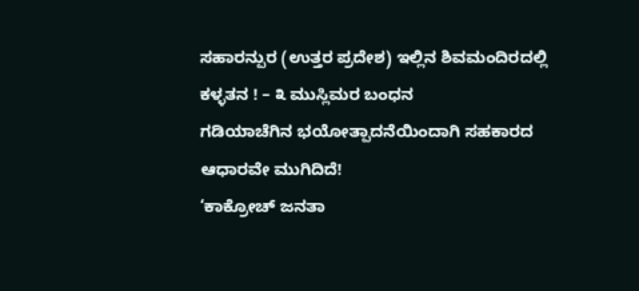ಸಹಾರನ್ಪುರ (ಉತ್ತರ ಪ್ರದೇಶ) ಇಲ್ಲಿನ ಶಿವಮಂದಿರದಲ್ಲಿ ಕಳ್ಳತನ ! – ೩ ಮುಸ್ಲಿಮರ ಬಂಧನ
ಗಡಿಯಾಚೆಗಿನ ಭಯೋತ್ಪಾದನೆಯಿಂದಾಗಿ ಸಹಕಾರದ ಆಧಾರವೇ ಮುಗಿದಿದೆ!
‘ಕಾಕ್ರೋಚ್ ಜನತಾ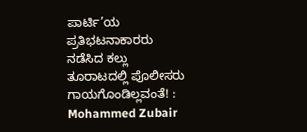ಪಾರ್ಟಿ’ಯ ಪ್ರತಿಭಟನಾಕಾರರು ನಡೆಸಿದ ಕಲ್ಲು ತೂರಾಟದಲ್ಲಿ ಪೊಲೀಸರು ಗಾಯಗೊಂಡಿಲ್ಲವಂತೆ! : Mohammed Zubair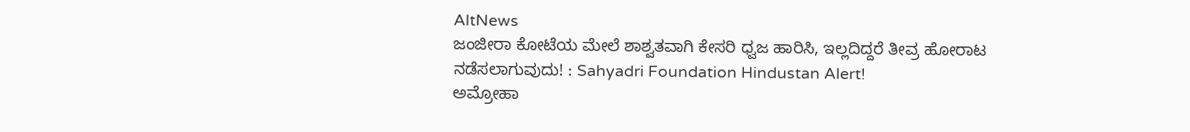AltNews
ಜಂಜೀರಾ ಕೋಟೆಯ ಮೇಲೆ ಶಾಶ್ವತವಾಗಿ ಕೇಸರಿ ಧ್ವಜ ಹಾರಿಸಿ, ಇಲ್ಲದಿದ್ದರೆ ತೀವ್ರ ಹೋರಾಟ ನಡೆಸಲಾಗುವುದು! : Sahyadri Foundation Hindustan Alert!
ಅಮ್ರೋಹಾ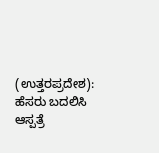(ಉತ್ತರಪ್ರದೇಶ): ಹೆಸರು ಬದಲಿಸಿ ಆಸ್ಪತ್ರೆ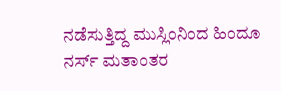ನಡೆಸುತ್ತಿದ್ದ ಮುಸ್ಲಿಂನಿಂದ ಹಿಂದೂ ನರ್ಸ್ ಮತಾಂತರ